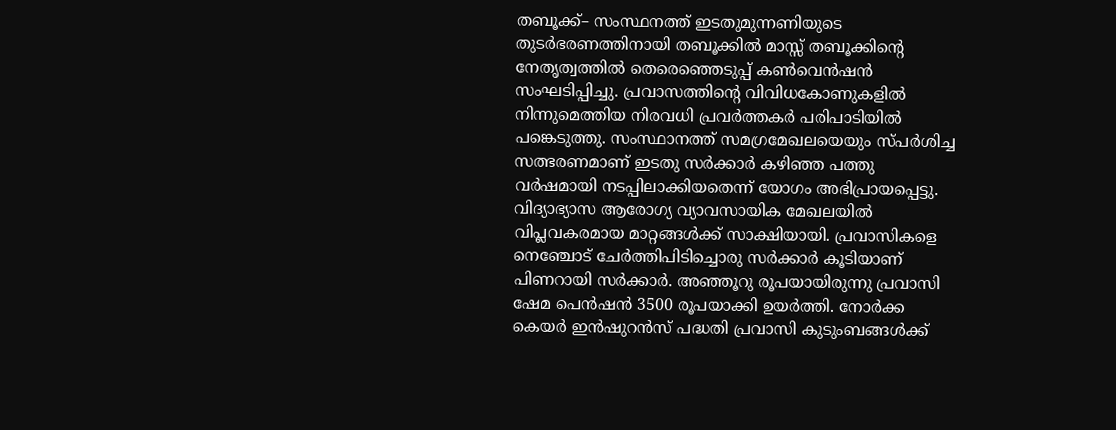തബൂക്ക്– സംസ്ഥനത്ത് ഇടതുമുന്നണിയുടെ തുടർഭരണത്തിനായി തബൂക്കിൽ മാസ്സ് തബൂക്കിന്റെ നേതൃത്വത്തിൽ തെരെഞ്ഞെടുപ്പ് കൺവെൻഷൻ സംഘടിപ്പിച്ചു. പ്രവാസത്തിന്റെ വിവിധകോണുകളിൽ നിന്നുമെത്തിയ നിരവധി പ്രവർത്തകർ പരിപാടിയിൽ പങ്കെടുത്തു. സംസ്ഥാനത്ത് സമഗ്രമേഖലയെയും സ്പർശിച്ച സത്ഭരണമാണ് ഇടതു സർക്കാർ കഴിഞ്ഞ പത്തു വർഷമായി നടപ്പിലാക്കിയതെന്ന് യോഗം അഭിപ്രായപ്പെട്ടു. വിദ്യാഭ്യാസ ആരോഗ്യ വ്യാവസായിക മേഖലയിൽ വിപ്ലവകരമായ മാറ്റങ്ങൾക്ക് സാക്ഷിയായി. പ്രവാസികളെ നെഞ്ചോട് ചേർത്തിപിടിച്ചൊരു സർക്കാർ കൂടിയാണ് പിണറായി സർക്കാർ. അഞ്ഞൂറു രൂപയായിരുന്നു പ്രവാസി ഷേമ പെൻഷൻ 3500 രൂപയാക്കി ഉയർത്തി. നോർക്ക കെയർ ഇൻഷുറൻസ് പദ്ധതി പ്രവാസി കുടുംബങ്ങൾക്ക്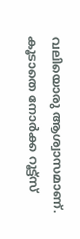വലിയൊരു ആശ്വാസമാണ്. കൂടാതെ നോർക്ക റൂട്ട്സ്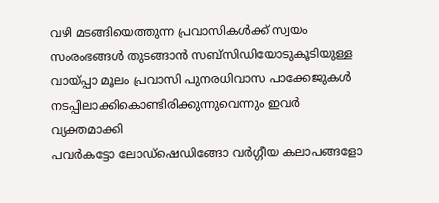വഴി മടങ്ങിയെത്തുന്ന പ്രവാസികൾക്ക് സ്വയം സംരംഭങ്ങൾ തുടങ്ങാൻ സബ്സിഡിയോടുകൂടിയുള്ള വായ്പ്പാ മൂലം പ്രവാസി പുനരധിവാസ പാക്കേജുകൾ നടപ്പിലാക്കികൊണ്ടിരിക്കുന്നുവെന്നും ഇവർ വ്യക്തമാക്കി
പവർകട്ടോ ലോഡ്ഷെഡിങ്ങോ വർഗ്ഗീയ കലാപങ്ങളോ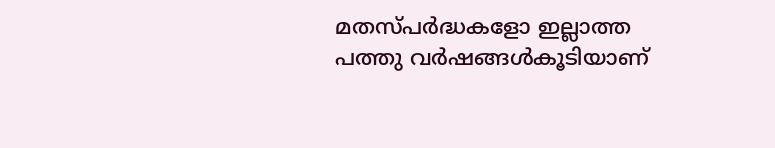മതസ്പർദ്ധകളോ ഇല്ലാത്ത പത്തു വർഷങ്ങൾകൂടിയാണ്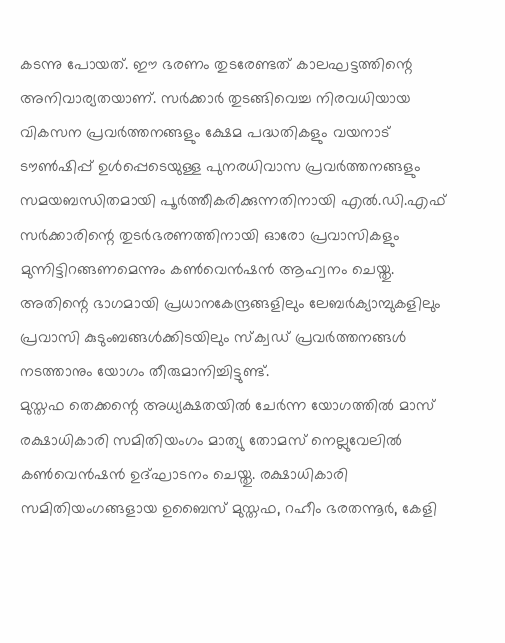കടന്നു പോയത്. ഈ ഭരണം തുടരേണ്ടത് കാലഘട്ടത്തിന്റെ അനിവാര്യതയാണ്. സർക്കാർ തുടങ്ങിവെച്ച നിരവധിയായ വികസന പ്രവർത്തനങ്ങളും ക്ഷേമ പദ്ധതികളും വയനാട് ടൗൺഷിപ്പ് ഉൾപ്പെടെയുള്ള പുനരധിവാസ പ്രവർത്തനങ്ങളും സമയബന്ധിതമായി പൂർത്തീകരിക്കുന്നതിനായി എൽ.ഡി.എഫ് സർക്കാരിന്റെ തുടർഭരണത്തിനായി ഓരോ പ്രവാസികളും മുന്നിട്ടിറങ്ങണമെന്നും കൺവെൻഷൻ ആഹ്വനം ചെയ്തു. അതിന്റെ ഭാഗമായി പ്രധാനകേന്ദ്രങ്ങളിലും ലേബർക്യാമ്പുകളിലും പ്രവാസി കുടുംബങ്ങൾക്കിടയിലും സ്ക്വഡ് പ്രവർത്തനങ്ങൾ നടത്താനും യോഗം തീരുമാനിച്ചിട്ടുണ്ട്.
മുസ്തഫ തെക്കന്റെ അധ്യക്ഷതയിൽ ചേർന്ന യോഗത്തിൽ മാസ് രക്ഷാധികാരി സമിതിയംഗം മാത്യു തോമസ് നെല്ലുവേലിൽ കൺവെൻഷൻ ഉദ്ഘാടനം ചെയ്തു. രക്ഷാധികാരി സമിതിയംഗങ്ങളായ ഉബൈസ് മുസ്തഫ, റഹീം ഭരതന്നൂർ, കേളി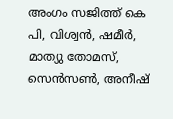അംഗം സജിത്ത് കെ പി, വിശ്വൻ, ഷമീർ, മാത്യു തോമസ്, സെൻസൺ, അനീഷ്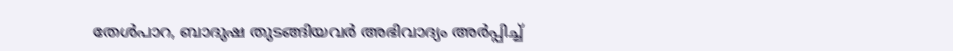തേൾപാറ, ബാദുഷ തുടങ്ങിയവർ അഭിവാദ്യം അർപ്പിച്ച്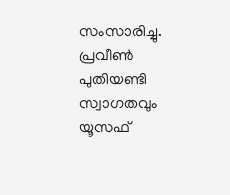സംസാരിച്ചു. പ്രവീൺ പുതിയണ്ടി സ്വാഗതവും യൂസഫ്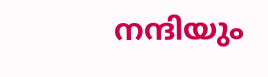നന്ദിയും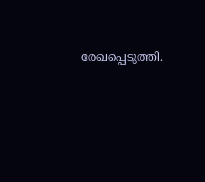രേഖപ്പെടുത്തി.